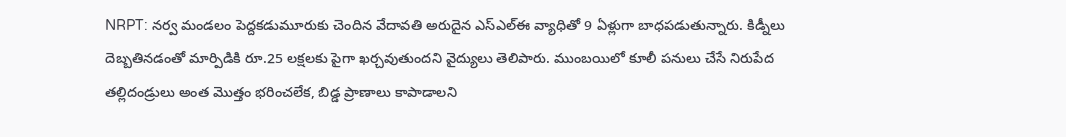NRPT: నర్వ మండలం పెద్దకడుమూరుకు చెందిన వేదావతి అరుదైన ఎస్ఎల్ఈ వ్యాధితో 9 ఏళ్లుగా బాధపడుతున్నారు. కిడ్నీలు దెబ్బతినడంతో మార్పిడికి రూ.25 లక్షలకు పైగా ఖర్చవుతుందని వైద్యులు తెలిపారు. ముంబయిలో కూలీ పనులు చేసే నిరుపేద తల్లిదండ్రులు అంత మొత్తం భరించలేక, బిడ్డ ప్రాణాలు కాపాడాలని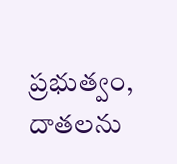ప్రభుత్వం, దాతలను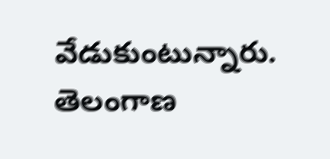వేడుకుంటున్నారు.
తెలంగాణ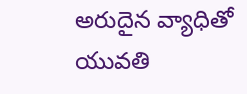అరుదైన వ్యాధితో యువతి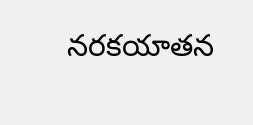నరకయాతన